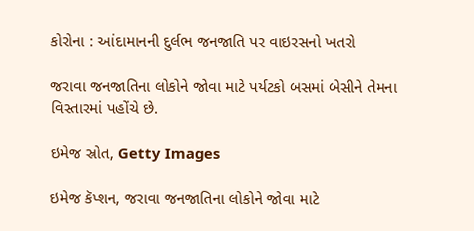કોરોના : આંદામાનની દુર્લભ જનજાતિ પર વાઇરસનો ખતરો

જરાવા જનજાતિના લોકોને જોવા માટે પર્યટકો બસમાં બેસીને તેમના વિસ્તારમાં પહોંચે છે.

ઇમેજ સ્રોત, Getty Images

ઇમેજ કૅપ્શન, જરાવા જનજાતિના લોકોને જોવા માટે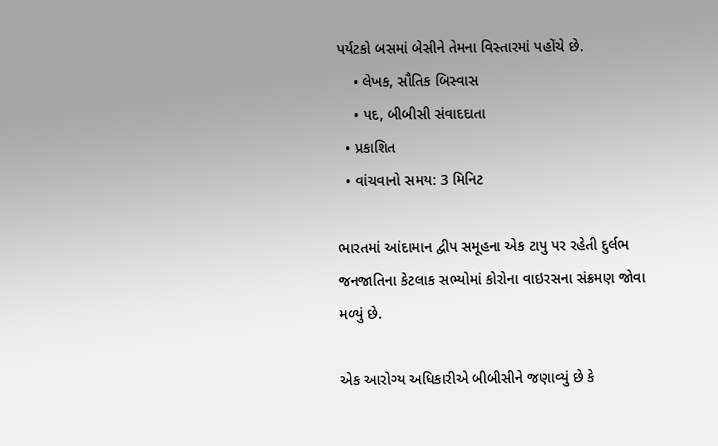પર્યટકો બસમાં બેસીને તેમના વિસ્તારમાં પહોંચે છે.
    • લેખક, સૌતિક બિસ્વાસ
    • પદ, બીબીસી સંવાદદાતા
  • પ્રકાશિત
  • વાંચવાનો સમય: 3 મિનિટ

ભારતમાં આંદામાન દ્વીપ સમૂહના એક ટાપુ પર રહેતી દુર્લભ જનજાતિના કેટલાક સભ્યોમાં કોરોના વાઇરસના સંક્રમણ જોવા મળ્યું છે.

એક આરોગ્ય અધિકારીએ બીબીસીને જણાવ્યું છે કે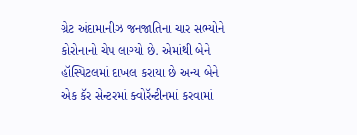ગ્રેટ અંદામાનીઝ જનજાતિના ચાર સભ્યોને કોરોનાનો ચેપ લાગ્યો છે. એમાંથી બેને હૉસ્પિટલમાં દાખલ કરાયા છે અન્ય બેને એક કૅર સેન્ટરમાં ક્વોરૅન્ટીનમાં કરવામાં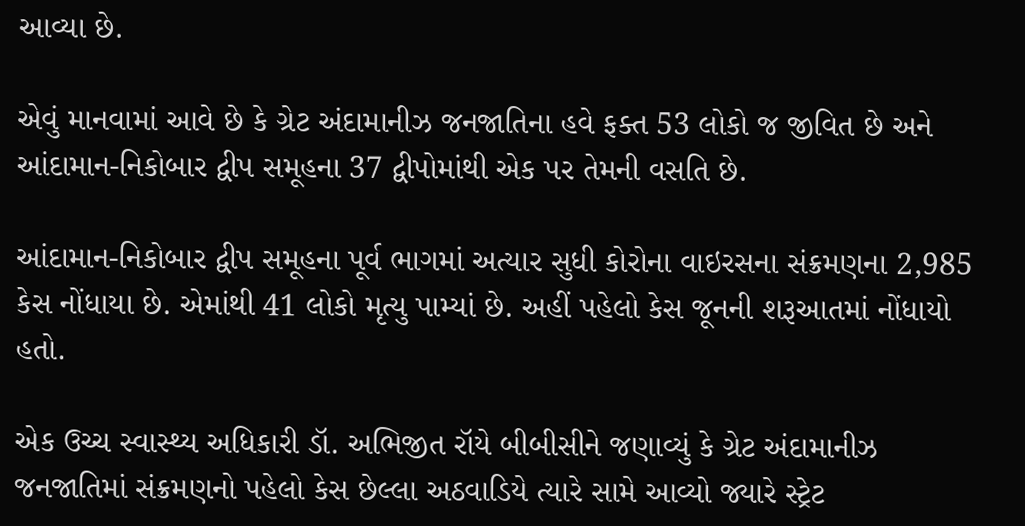આવ્યા છે.

એવું માનવામાં આવે છે કે ગ્રેટ અંદામાનીઝ જનજાતિના હવે ફક્ત 53 લોકો જ જીવિત છે અને આંદામાન-નિકોબાર દ્વીપ સમૂહના 37 દ્વીપોમાંથી એક પર તેમની વસતિ છે.

આંદામાન-નિકોબાર દ્વીપ સમૂહના પૂર્વ ભાગમાં અત્યાર સુધી કોરોના વાઇરસના સંક્રમણના 2,985 કેસ નોંધાયા છે. એમાંથી 41 લોકો મૃત્યુ પામ્યાં છે. અહીં પહેલો કેસ જૂનની શરૂઆતમાં નોંધાયો હતો.

એક ઉચ્ચ સ્વાસ્થ્ય અધિકારી ડૉ. અભિજીત રૉયે બીબીસીને જણાવ્યું કે ગ્રેટ અંદામાનીઝ જનજાતિમાં સંક્રમણનો પહેલો કેસ છેલ્લા અઠવાડિયે ત્યારે સામે આવ્યો જ્યારે સ્ટ્રેટ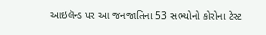આઇલૅન્ડ પર આ જનજાતિના 53 સભ્યોનો કોરોના ટેસ્ટ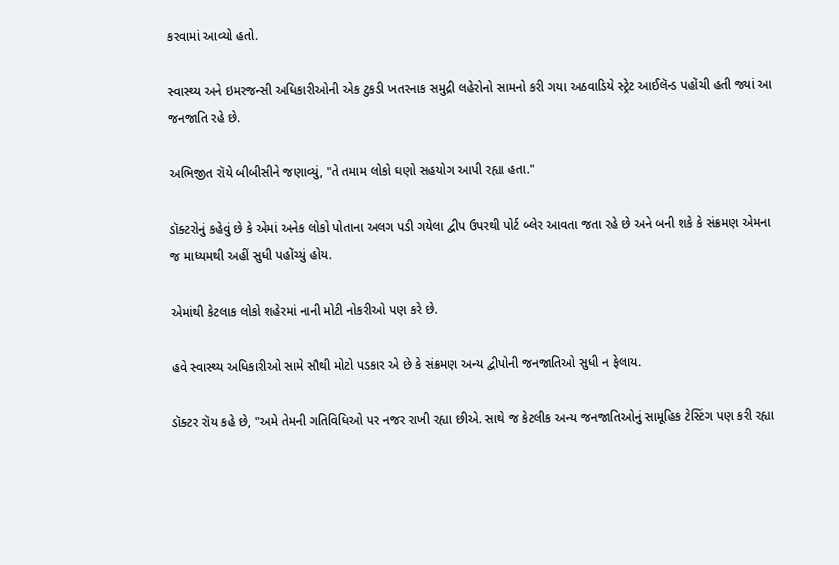કરવામાં આવ્યો હતો.

સ્વાસ્થ્ય અને ઇમરજન્સી અધિકારીઓની એક ટુકડી ખતરનાક સમુદ્રી લહેરોનો સામનો કરી ગયા અઠવાડિયે સ્ટ્રેટ આઈલૅન્ડ પહોંચી હતી જ્યાં આ જનજાતિ રહે છે.

અભિજીત રૉયે બીબીસીને જણાવ્યું, "તે તમામ લોકો ઘણો સહયોગ આપી રહ્યા હતા."

ડૉક્ટરોનું કહેવું છે કે એમાં અનેક લોકો પોતાના અલગ પડી ગયેલા દ્વીપ ઉપરથી પોર્ટ બ્લેર આવતા જતા રહે છે અને બની શકે કે સંક્રમણ એમના જ માધ્યમથી અહીં સુધી પહોંચ્યું હોય.

એમાંથી કેટલાક લોકો શહેરમાં નાની મોટી નોકરીઓ પણ કરે છે.

હવે સ્વાસ્થ્ય અધિકારીઓ સામે સૌથી મોટો પડકાર એ છે કે સંક્રમણ અન્ય દ્વીપોની જનજાતિઓ સુધી ન ફેલાય.

ડૉક્ટર રૉય કહે છે, "અમે તેમની ગતિવિધિઓ પર નજર રાખી રહ્યા છીએ. સાથે જ કેટલીક અન્ય જનજાતિઓનું સામૂહિક ટેસ્ટિંગ પણ કરી રહ્યા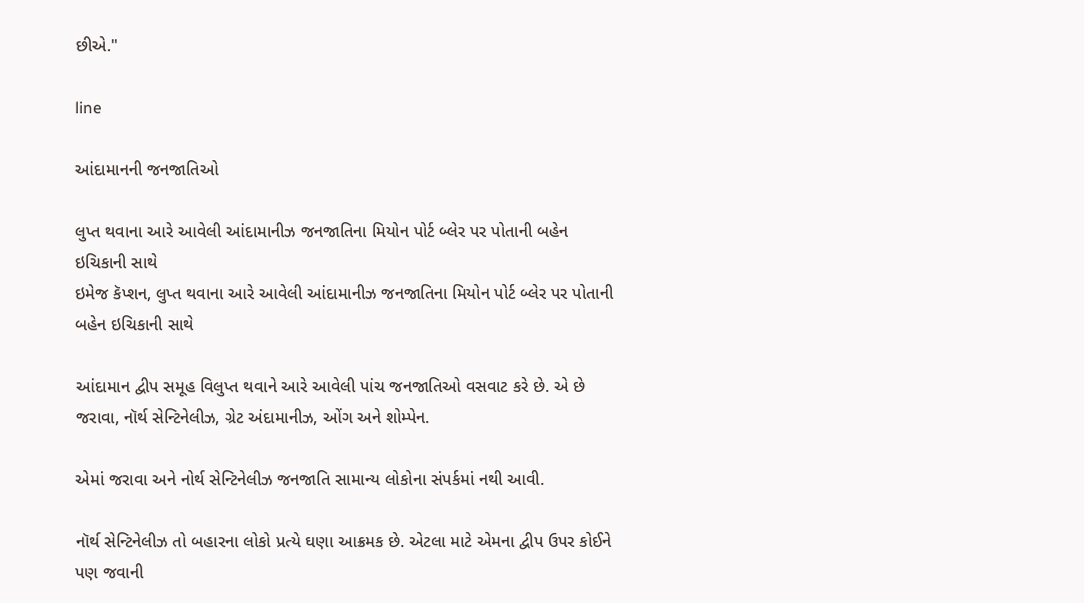છીએ."

line

આંદામાનની જનજાતિઓ

લુપ્ત થવાના આરે આવેલી આંદામાનીઝ જનજાતિના મિયોન પોર્ટ બ્લેર પર પોતાની બહેન ઇચિકાની સાથે
ઇમેજ કૅપ્શન, લુપ્ત થવાના આરે આવેલી આંદામાનીઝ જનજાતિના મિયોન પોર્ટ બ્લેર પર પોતાની બહેન ઇચિકાની સાથે

આંદામાન દ્વીપ સમૂહ વિલુપ્ત થવાને આરે આવેલી પાંચ જનજાતિઓ વસવાટ કરે છે. એ છે જરાવા, નૉર્થ સેન્ટિનેલીઝ, ગ્રેટ અંદામાનીઝ, ઓંગ અને શોમ્પેન.

એમાં જરાવા અને નોર્થ સેન્ટિનેલીઝ જનજાતિ સામાન્ય લોકોના સંપર્કમાં નથી આવી.

નૉર્થ સેન્ટિનેલીઝ તો બહારના લોકો પ્રત્યે ઘણા આક્રમક છે. એટલા માટે એમના દ્વીપ ઉપર કોઈને પણ જવાની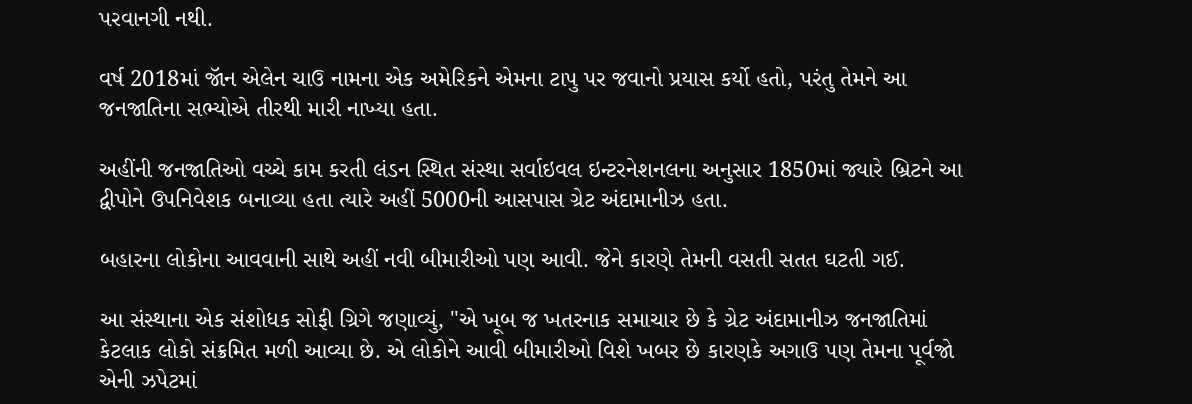પરવાનગી નથી.

વર્ષ 2018માં જૉન એલેન ચાઉ નામના એક અમેરિકને એમના ટાપુ પર જવાનો પ્રયાસ કર્યો હતો, પરંતુ તેમને આ જનજાતિના સભ્યોએ તીરથી મારી નાખ્યા હતા.

અહીંની જનજાતિઓ વચ્ચે કામ કરતી લંડન સ્થિત સંસ્થા સર્વાઇવલ ઇન્ટરનેશનલના અનુસાર 1850માં જ્યારે બ્રિટને આ દ્વીપોને ઉપનિવેશક બનાવ્યા હતા ત્યારે અહીં 5000ની આસપાસ ગ્રેટ અંદામાનીઝ હતા.

બહારના લોકોના આવવાની સાથે અહીં નવી બીમારીઓ પણ આવી. જેને કારણે તેમની વસતી સતત ઘટતી ગઈ.

આ સંસ્થાના એક સંશોધક સોફી ગ્રિગે જણાવ્યું, "એ ખૂબ જ ખતરનાક સમાચાર છે કે ગ્રેટ અંદામાનીઝ જનજાતિમાં કેટલાક લોકો સંક્રમિત મળી આવ્યા છે. એ લોકોને આવી બીમારીઓ વિશે ખબર છે કારણકે અગાઉ પણ તેમના પૂર્વજો એની ઝપેટમાં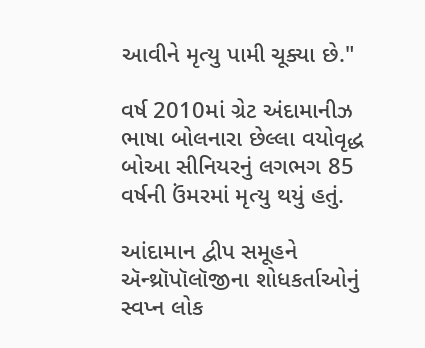આવીને મૃત્યુ પામી ચૂક્યા છે."

વર્ષ 2010માં ગ્રેટ અંદામાનીઝ ભાષા બોલનારા છેલ્લા વયોવૃદ્ધ બોઆ સીનિયરનું લગભગ 85 વર્ષની ઉંમરમાં મૃત્યુ થયું હતું.

આંદામાન દ્વીપ સમૂહને ઍન્થ્રૉપૉલૉજીના શોધકર્તાઓનું સ્વપ્ન લોક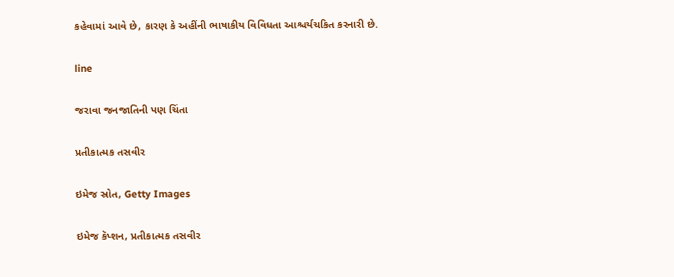કહેવામાં આવે છે, કારણ કે અહીંની ભાષાકીય વિવિધતા આશ્ચર્યચકિત કરનારી છે.

line

જરાવા જનજાતિની પણ ચિંતા

પ્રતીકાત્મક તસવીર

ઇમેજ સ્રોત, Getty Images

ઇમેજ કૅપ્શન, પ્રતીકાત્મક તસવીર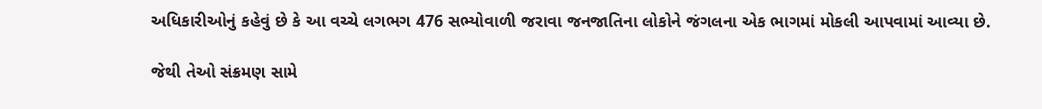અધિકારીઓનું કહેવું છે કે આ વચ્ચે લગભગ 476 સભ્યોવાળી જરાવા જનજાતિના લોકોને જંગલના એક ભાગમાં મોકલી આપવામાં આવ્યા છે.

જેથી તેઓ સંક્રમણ સામે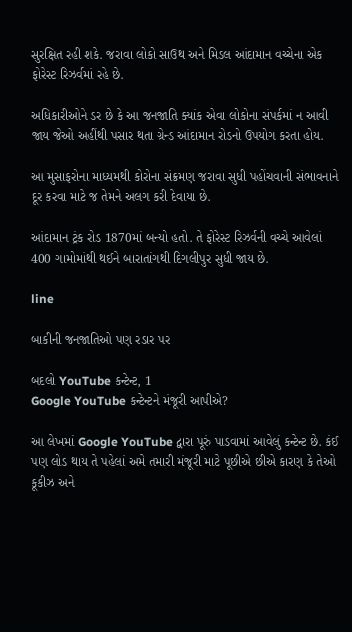સુરક્ષિત રહી શકે. જરાવા લોકો સાઉથ અને મિડલ આંદામાન વચ્ચેના એક ફોરેસ્ટ રિઝર્વમાં રહે છે.

અધિકારીઓને ડર છે કે આ જનજાતિ ક્યાંક એવા લોકોના સંપર્કમાં ન આવી જાય જેઓ અહીંથી પસાર થતા ગ્રેન્ડ આંદામાન રોડનો ઉપયોગ કરતા હોય.

આ મુસાફરોના માધ્યમથી કોરોના સંક્રમણ જરાવા સુધી પહોંચવાની સંભાવનાને દૂર કરવા માટે જ તેમને અલગ કરી દેવાયા છે.

આંદામાન ટ્રંક રોડ 1870માં બન્યો હતો. તે ફોરેસ્ટ રિઝર્વની વચ્ચે આવેલાં 400 ગામોમાંથી થઈને બારાતાંગથી દિગલીપુર સુધી જાય છે.

line

બાકીની જનજાતિઓ પણ રડાર પર

બદલો YouTube કન્ટેન્ટ, 1
Google YouTube કન્ટેન્ટને મંજૂરી આપીએ?

આ લેખમાં Google YouTube દ્વારા પૂરું પાડવામાં આવેલું કન્ટેન્ટ છે. કંઈ પણ લોડ થાય તે પહેલાં અમે તમારી મંજૂરી માટે પૂછીએ છીએ કારણ કે તેઓ કૂકીઝ અને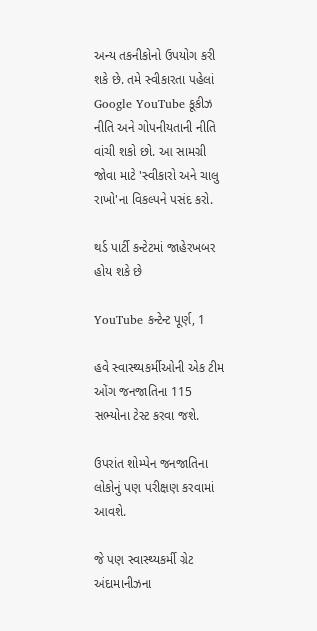અન્ય તકનીકોનો ઉપયોગ કરી શકે છે. તમે સ્વીકારતા પહેલાં Google YouTube કૂકીઝ નીતિ અને ગોપનીયતાની નીતિ વાંચી શકો છો. આ સામગ્રી જોવા માટે 'સ્વીકારો અને ચાલુ રાખો'ના વિકલ્પને પસંદ કરો.

થર્ડ પાર્ટી કન્ટેટમાં જાહેરખબર હોય શકે છે

YouTube કન્ટેન્ટ પૂર્ણ, 1

હવે સ્વાસ્થ્યકર્મીઓની એક ટીમ ઓંગ જનજાતિના 115 સભ્યોના ટેસ્ટ કરવા જશે.

ઉપરાંત શોમ્પેન જનજાતિના લોકોનું પણ પરીક્ષણ કરવામાં આવશે.

જે પણ સ્વાસ્થ્યકર્મી ગ્રેટ અંદામાનીઝના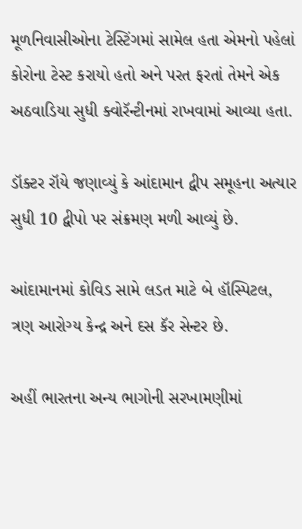મૂળનિવાસીઓના ટેસ્ટિંગમાં સામેલ હતા એમનો પહેલાં કોરોના ટેસ્ટ કરાયો હતો અને પરત ફરતાં તેમને એક અઠવાડિયા સુધી ક્વોરૅન્ટીનમાં રાખવામાં આવ્યા હતા.

ડૉક્ટર રૉયે જણાવ્યું કે આંદામાન દ્વીપ સમૂહના અત્યાર સુધી 10 દ્વીપો પર સંક્રમણ મળી આવ્યું છે.

આંદામાનમાં કોવિડ સામે લડત માટે બે હૉસ્પિટલ, ત્રણ આરોગ્ય કેન્દ્ર અને દસ કૅર સેન્ટર છે.

અહીં ભારતના અન્ય ભાગોની સરખામણીમાં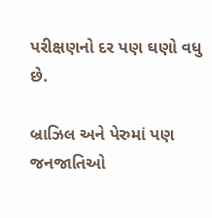પરીક્ષણનો દર પણ ઘણો વધુ છે.

બ્રાઝિલ અને પેરુમાં પણ જનજાતિઓ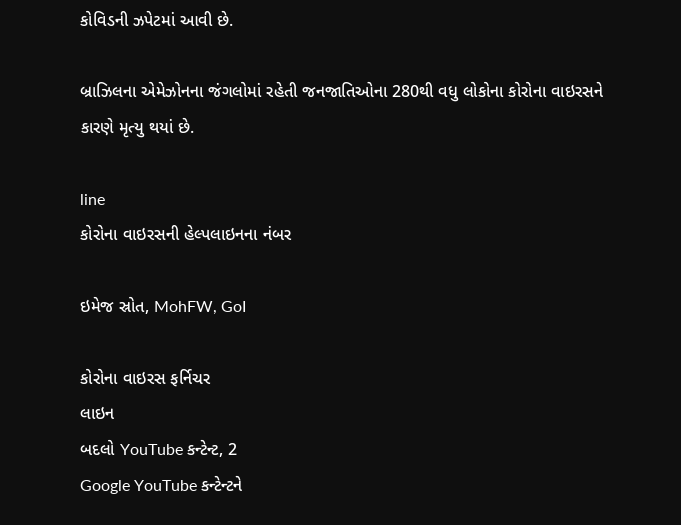કોવિડની ઝપેટમાં આવી છે.

બ્રાઝિલના એમેઝોનના જંગલોમાં રહેતી જનજાતિઓના 280થી વધુ લોકોના કોરોના વાઇરસને કારણે મૃત્યુ થયાં છે.

line
કોરોના વાઇરસની હેલ્પલાઇનના નંબર

ઇમેજ સ્રોત, MohFW, GoI

કોરોના વાઇરસ ફર્નિચર
લાઇન
બદલો YouTube કન્ટેન્ટ, 2
Google YouTube કન્ટેન્ટને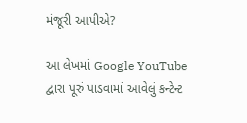મંજૂરી આપીએ?

આ લેખમાં Google YouTube દ્વારા પૂરું પાડવામાં આવેલું કન્ટેન્ટ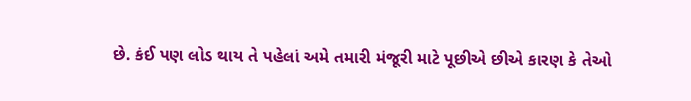છે. કંઈ પણ લોડ થાય તે પહેલાં અમે તમારી મંજૂરી માટે પૂછીએ છીએ કારણ કે તેઓ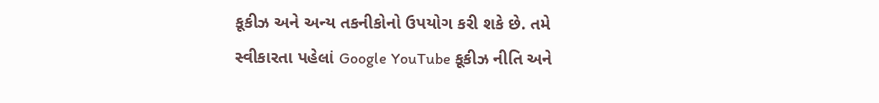કૂકીઝ અને અન્ય તકનીકોનો ઉપયોગ કરી શકે છે. તમે સ્વીકારતા પહેલાં Google YouTube કૂકીઝ નીતિ અને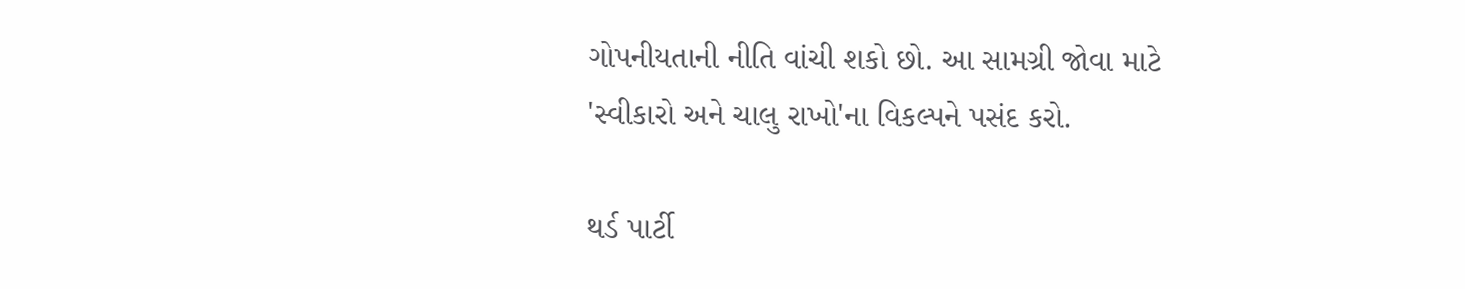ગોપનીયતાની નીતિ વાંચી શકો છો. આ સામગ્રી જોવા માટે 'સ્વીકારો અને ચાલુ રાખો'ના વિકલ્પને પસંદ કરો.

થર્ડ પાર્ટી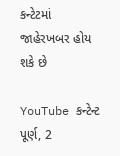કન્ટેટમાં જાહેરખબર હોય શકે છે

YouTube કન્ટેન્ટ પૂર્ણ, 2